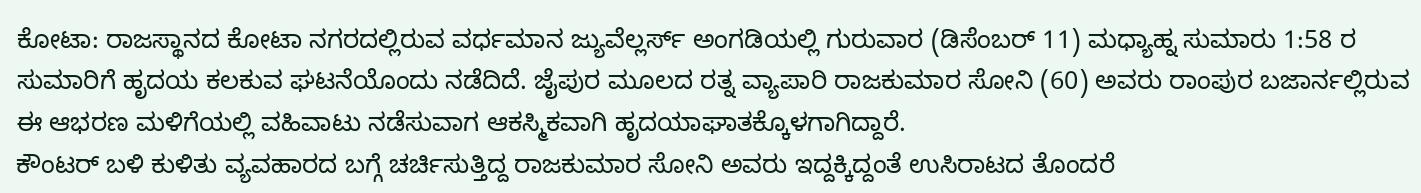ಕೋಟಾ: ರಾಜಸ್ಥಾನದ ಕೋಟಾ ನಗರದಲ್ಲಿರುವ ವರ್ಧಮಾನ ಜ್ಯುವೆಲ್ಲರ್ಸ್ ಅಂಗಡಿಯಲ್ಲಿ ಗುರುವಾರ (ಡಿಸೆಂಬರ್ 11) ಮಧ್ಯಾಹ್ನ ಸುಮಾರು 1:58 ರ ಸುಮಾರಿಗೆ ಹೃದಯ ಕಲಕುವ ಘಟನೆಯೊಂದು ನಡೆದಿದೆ. ಜೈಪುರ ಮೂಲದ ರತ್ನ ವ್ಯಾಪಾರಿ ರಾಜಕುಮಾರ ಸೋನಿ (60) ಅವರು ರಾಂಪುರ ಬಜಾರ್ನಲ್ಲಿರುವ ಈ ಆಭರಣ ಮಳಿಗೆಯಲ್ಲಿ ವಹಿವಾಟು ನಡೆಸುವಾಗ ಆಕಸ್ಮಿಕವಾಗಿ ಹೃದಯಾಘಾತಕ್ಕೊಳಗಾಗಿದ್ದಾರೆ.
ಕೌಂಟರ್ ಬಳಿ ಕುಳಿತು ವ್ಯವಹಾರದ ಬಗ್ಗೆ ಚರ್ಚಿಸುತ್ತಿದ್ದ ರಾಜಕುಮಾರ ಸೋನಿ ಅವರು ಇದ್ದಕ್ಕಿದ್ದಂತೆ ಉಸಿರಾಟದ ತೊಂದರೆ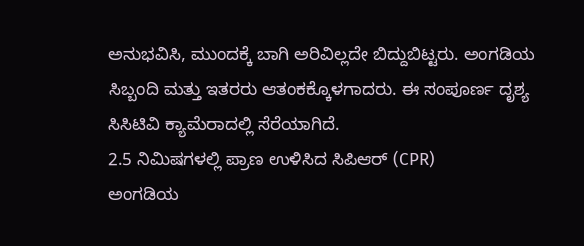ಅನುಭವಿಸಿ, ಮುಂದಕ್ಕೆ ಬಾಗಿ ಅರಿವಿಲ್ಲದೇ ಬಿದ್ದುಬಿಟ್ಟರು. ಅಂಗಡಿಯ ಸಿಬ್ಬಂದಿ ಮತ್ತು ಇತರರು ಆತಂಕಕ್ಕೊಳಗಾದರು. ಈ ಸಂಪೂರ್ಣ ದೃಶ್ಯ ಸಿಸಿಟಿವಿ ಕ್ಯಾಮೆರಾದಲ್ಲಿ ಸೆರೆಯಾಗಿದೆ.
2.5 ನಿಮಿಷಗಳಲ್ಲಿ ಪ್ರಾಣ ಉಳಿಸಿದ ಸಿಪಿಆರ್ (CPR)
ಅಂಗಡಿಯ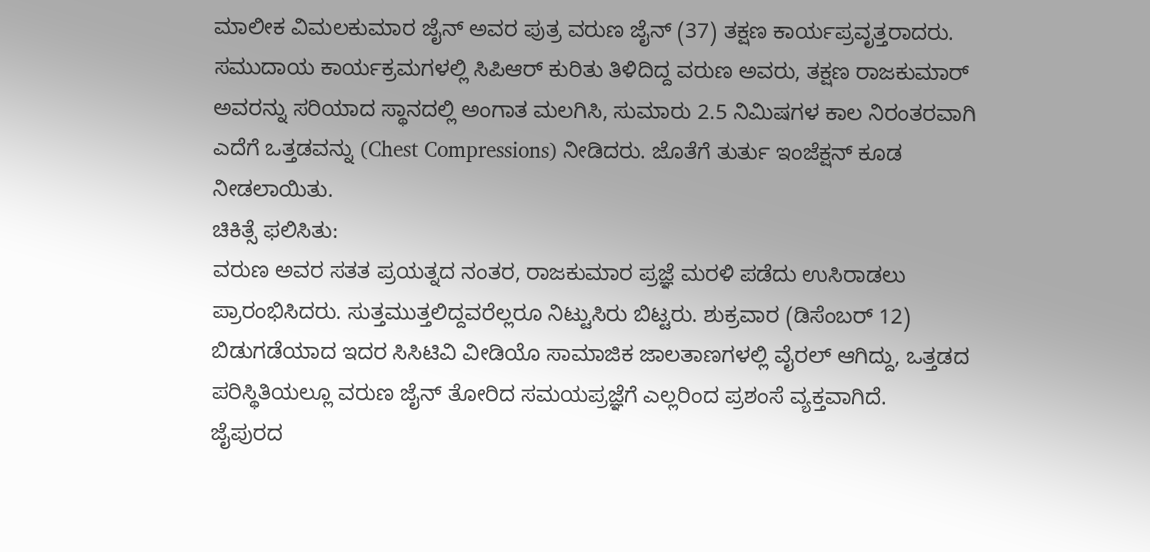ಮಾಲೀಕ ವಿಮಲಕುಮಾರ ಜೈನ್ ಅವರ ಪುತ್ರ ವರುಣ ಜೈನ್ (37) ತಕ್ಷಣ ಕಾರ್ಯಪ್ರವೃತ್ತರಾದರು. ಸಮುದಾಯ ಕಾರ್ಯಕ್ರಮಗಳಲ್ಲಿ ಸಿಪಿಆರ್ ಕುರಿತು ತಿಳಿದಿದ್ದ ವರುಣ ಅವರು, ತಕ್ಷಣ ರಾಜಕುಮಾರ್ ಅವರನ್ನು ಸರಿಯಾದ ಸ್ಥಾನದಲ್ಲಿ ಅಂಗಾತ ಮಲಗಿಸಿ, ಸುಮಾರು 2.5 ನಿಮಿಷಗಳ ಕಾಲ ನಿರಂತರವಾಗಿ ಎದೆಗೆ ಒತ್ತಡವನ್ನು (Chest Compressions) ನೀಡಿದರು. ಜೊತೆಗೆ ತುರ್ತು ಇಂಜೆಕ್ಷನ್ ಕೂಡ ನೀಡಲಾಯಿತು.
ಚಿಕಿತ್ಸೆ ಫಲಿಸಿತು:
ವರುಣ ಅವರ ಸತತ ಪ್ರಯತ್ನದ ನಂತರ, ರಾಜಕುಮಾರ ಪ್ರಜ್ಞೆ ಮರಳಿ ಪಡೆದು ಉಸಿರಾಡಲು ಪ್ರಾರಂಭಿಸಿದರು. ಸುತ್ತಮುತ್ತಲಿದ್ದವರೆಲ್ಲರೂ ನಿಟ್ಟುಸಿರು ಬಿಟ್ಟರು. ಶುಕ್ರವಾರ (ಡಿಸೆಂಬರ್ 12) ಬಿಡುಗಡೆಯಾದ ಇದರ ಸಿಸಿಟಿವಿ ವೀಡಿಯೊ ಸಾಮಾಜಿಕ ಜಾಲತಾಣಗಳಲ್ಲಿ ವೈರಲ್ ಆಗಿದ್ದು, ಒತ್ತಡದ ಪರಿಸ್ಥಿತಿಯಲ್ಲೂ ವರುಣ ಜೈನ್ ತೋರಿದ ಸಮಯಪ್ರಜ್ಞೆಗೆ ಎಲ್ಲರಿಂದ ಪ್ರಶಂಸೆ ವ್ಯಕ್ತವಾಗಿದೆ.
ಜೈಪುರದ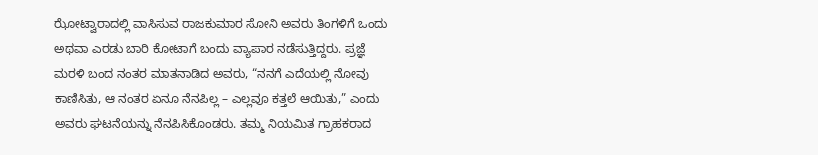ಝೋಟ್ವಾರಾದಲ್ಲಿ ವಾಸಿಸುವ ರಾಜಕುಮಾರ ಸೋನಿ ಅವರು ತಿಂಗಳಿಗೆ ಒಂದು ಅಥವಾ ಎರಡು ಬಾರಿ ಕೋಟಾಗೆ ಬಂದು ವ್ಯಾಪಾರ ನಡೆಸುತ್ತಿದ್ದರು. ಪ್ರಜ್ಞೆ ಮರಳಿ ಬಂದ ನಂತರ ಮಾತನಾಡಿದ ಅವರು, “ನನಗೆ ಎದೆಯಲ್ಲಿ ನೋವು ಕಾಣಿಸಿತು, ಆ ನಂತರ ಏನೂ ನೆನಪಿಲ್ಲ – ಎಲ್ಲವೂ ಕತ್ತಲೆ ಆಯಿತು,” ಎಂದು ಅವರು ಘಟನೆಯನ್ನು ನೆನಪಿಸಿಕೊಂಡರು. ತಮ್ಮ ನಿಯಮಿತ ಗ್ರಾಹಕರಾದ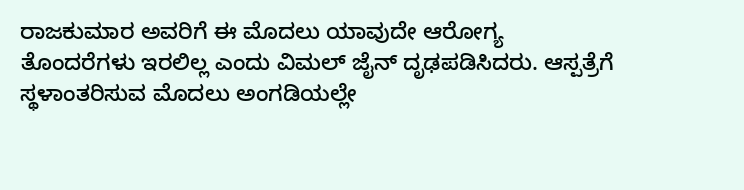ರಾಜಕುಮಾರ ಅವರಿಗೆ ಈ ಮೊದಲು ಯಾವುದೇ ಆರೋಗ್ಯ ತೊಂದರೆಗಳು ಇರಲಿಲ್ಲ ಎಂದು ವಿಮಲ್ ಜೈನ್ ದೃಢಪಡಿಸಿದರು. ಆಸ್ಪತ್ರೆಗೆ ಸ್ಥಳಾಂತರಿಸುವ ಮೊದಲು ಅಂಗಡಿಯಲ್ಲೇ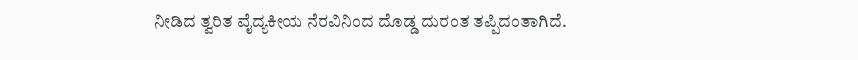ನೀಡಿದ ತ್ವರಿತ ವೈದ್ಯಕೀಯ ನೆರವಿನಿಂದ ದೊಡ್ಡ ದುರಂತ ತಪ್ಪಿದಂತಾಗಿದೆ.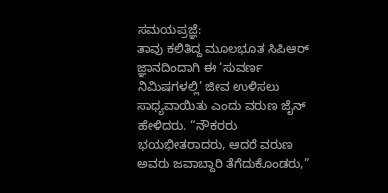ಸಮಯಪ್ರಜ್ಞೆ:
ತಾವು ಕಲಿತಿದ್ದ ಮೂಲಭೂತ ಸಿಪಿಆರ್ ಜ್ಞಾನದಿಂದಾಗಿ ಈ ‘ಸುವರ್ಣ ನಿಮಿಷಗಳಲ್ಲಿ’ ಜೀವ ಉಳಿಸಲು ಸಾಧ್ಯವಾಯಿತು ಎಂದು ವರುಣ ಜೈನ್ ಹೇಳಿದರು. “ನೌಕರರು ಭಯಭೀತರಾದರು, ಆದರೆ ವರುಣ ಅವರು ಜವಾಬ್ದಾರಿ ತೆಗೆದುಕೊಂಡರು,”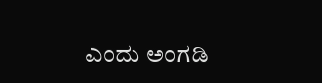ಎಂದು ಅಂಗಡಿ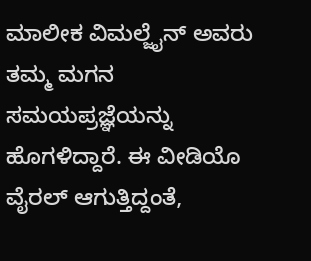ಮಾಲೀಕ ವಿಮಲ್ಜೈನ್ ಅವರು ತಮ್ಮ ಮಗನ ಸಮಯಪ್ರಜ್ಞೆಯನ್ನು ಹೊಗಳಿದ್ದಾರೆ. ಈ ವೀಡಿಯೊ ವೈರಲ್ ಆಗುತ್ತಿದ್ದಂತೆ,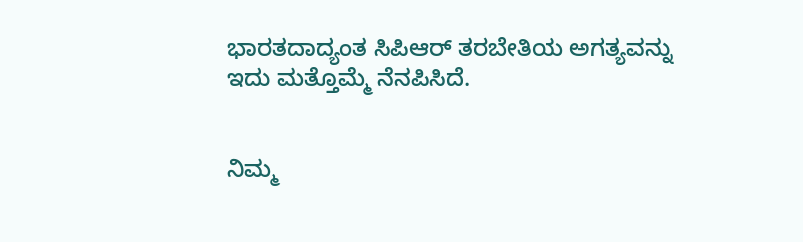ಭಾರತದಾದ್ಯಂತ ಸಿಪಿಆರ್ ತರಬೇತಿಯ ಅಗತ್ಯವನ್ನು ಇದು ಮತ್ತೊಮ್ಮೆ ನೆನಪಿಸಿದೆ.


ನಿಮ್ಮ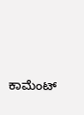ಕಾಮೆಂಟ್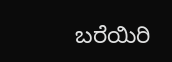ಬರೆಯಿರಿ